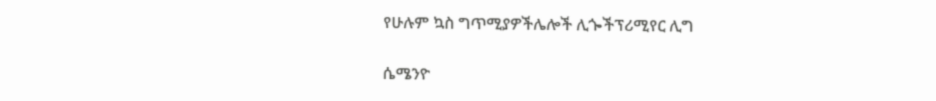የሁሉም ኳስ ግጥሚያዎችሌሎች ሊጐችፕሪሚየር ሊግ

ሴሜንዮ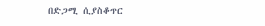በድጋሚ ሲያስቆጥር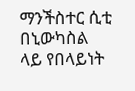ማንችስተር ሲቲ በኒውካስል ላይ የበላይነት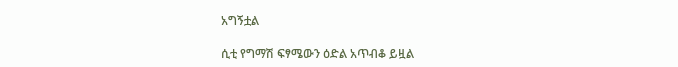አግኝቷል

ሲቲ የግማሽ ፍፃሜውን ዕድል አጥብቆ ይዟል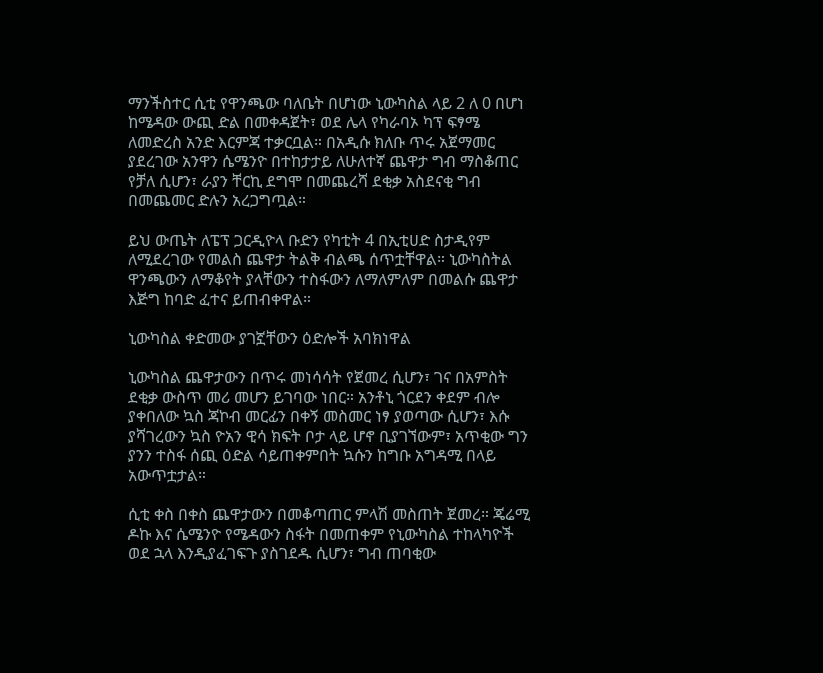ማንችስተር ሲቲ የዋንጫው ባለቤት በሆነው ኒውካስል ላይ 2 ለ 0 በሆነ ከሜዳው ውጪ ድል በመቀዳጀት፣ ወደ ሌላ የካራባኦ ካፕ ፍፃሜ ለመድረስ አንድ እርምጃ ተቃርቧል። በአዲሱ ክለቡ ጥሩ አጀማመር ያደረገው አንዋን ሴሜንዮ በተከታታይ ለሁለተኛ ጨዋታ ግብ ማስቆጠር የቻለ ሲሆን፣ ራያን ቸርኪ ደግሞ በመጨረሻ ደቂቃ አስደናቂ ግብ በመጨመር ድሉን አረጋግጧል።

ይህ ውጤት ለፔፕ ጋርዲዮላ ቡድን የካቲት 4 በኢቲሀድ ስታዲየም ለሚደረገው የመልስ ጨዋታ ትልቅ ብልጫ ሰጥቷቸዋል። ኒውካስትል ዋንጫውን ለማቆየት ያላቸውን ተስፋውን ለማለምለም በመልሱ ጨዋታ እጅግ ከባድ ፈተና ይጠብቀዋል።

ኒውካስል ቀድመው ያገኟቸውን ዕድሎች አባክነዋል

ኒውካስል ጨዋታውን በጥሩ መነሳሳት የጀመረ ሲሆን፣ ገና በአምስት ደቂቃ ውስጥ መሪ መሆን ይገባው ነበር። አንቶኒ ጎርደን ቀደም ብሎ ያቀበለው ኳስ ጃኮብ መርፊን በቀኝ መስመር ነፃ ያወጣው ሲሆን፣ እሱ ያሻገረውን ኳስ ዮአን ዊሳ ክፍት ቦታ ላይ ሆኖ ቢያገኘውም፣ አጥቂው ግን ያንን ተስፋ ሰጪ ዕድል ሳይጠቀምበት ኳሱን ከግቡ አግዳሚ በላይ አውጥቷታል።

ሲቲ ቀስ በቀስ ጨዋታውን በመቆጣጠር ምላሽ መስጠት ጀመረ። ጄሬሚ ዶኩ እና ሴሜንዮ የሜዳውን ስፋት በመጠቀም የኒውካስል ተከላካዮች ወደ ኋላ እንዲያፈገፍጉ ያስገደዱ ሲሆን፣ ግብ ጠባቂው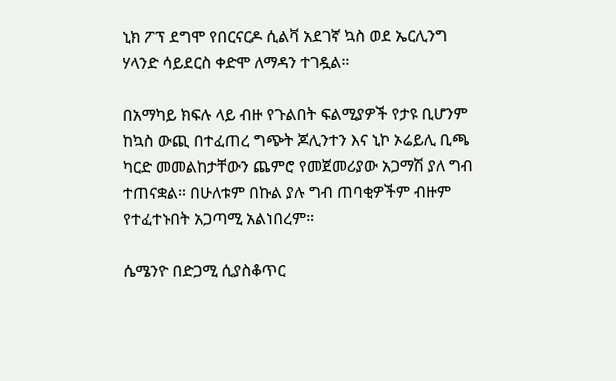ኒክ ፖፕ ደግሞ የበርናርዶ ሲልቫ አደገኛ ኳስ ወደ ኤርሊንግ ሃላንድ ሳይደርስ ቀድሞ ለማዳን ተገዷል።

በአማካይ ክፍሉ ላይ ብዙ የጉልበት ፍልሚያዎች የታዩ ቢሆንም ከኳስ ውጪ በተፈጠረ ግጭት ጆሊንተን እና ኒኮ ኦሬይሊ ቢጫ ካርድ መመልከታቸውን ጨምሮ የመጀመሪያው አጋማሽ ያለ ግብ ተጠናቋል። በሁለቱም በኩል ያሉ ግብ ጠባቂዎችም ብዙም የተፈተኑበት አጋጣሚ አልነበረም።

ሴሜንዮ በድጋሚ ሲያስቆጥር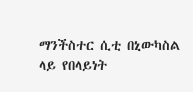ማንችስተር ሲቲ በኒውካስል ላይ የበላይነት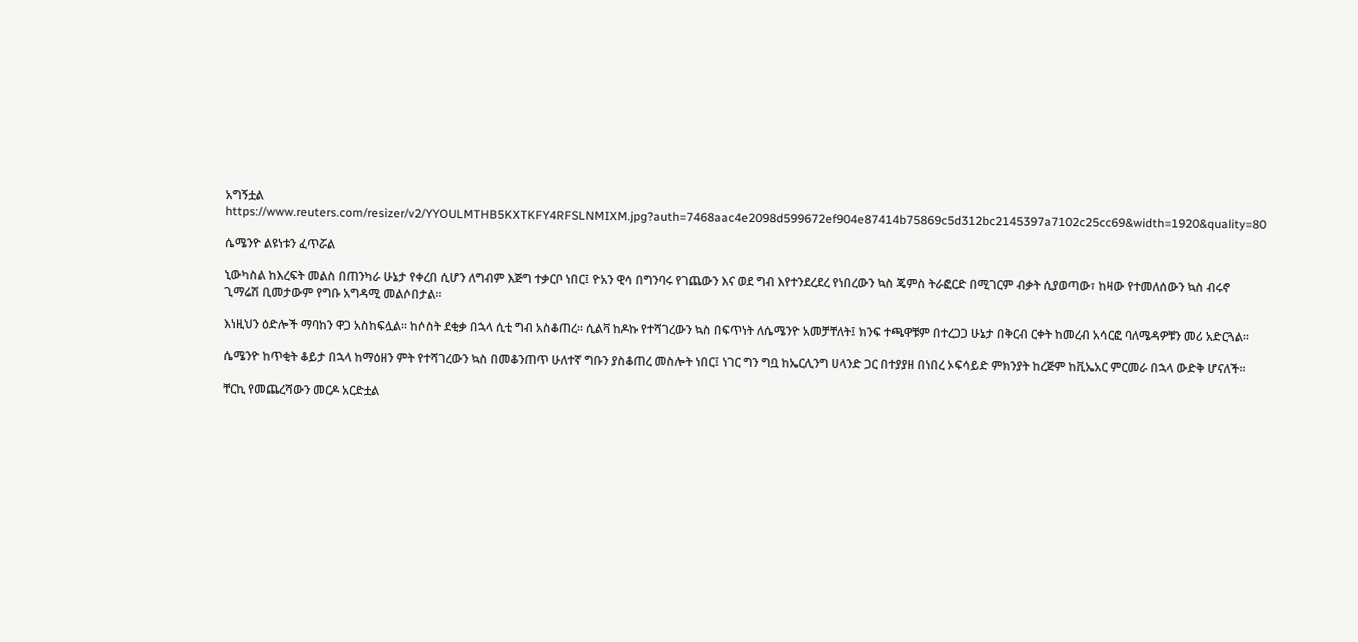አግኝቷል
https://www.reuters.com/resizer/v2/YYOULMTHB5KXTKFY4RFSLNMIXM.jpg?auth=7468aac4e2098d599672ef904e87414b75869c5d312bc2145397a7102c25cc69&width=1920&quality=80

ሴሜንዮ ልዩነቱን ፈጥሯል

ኒውካስል ከእረፍት መልስ በጠንካራ ሁኔታ የቀረበ ሲሆን ለግብም እጅግ ተቃርቦ ነበር፤ ዮአን ዊሳ በግንባሩ የገጨውን እና ወደ ግብ እየተንደረደረ የነበረውን ኳስ ጄምስ ትራፎርድ በሚገርም ብቃት ሲያወጣው፣ ከዛው የተመለሰውን ኳስ ብሩኖ ጊማሬሽ ቢመታውም የግቡ አግዳሚ መልሶበታል።

እነዚህን ዕድሎች ማባከን ዋጋ አስከፍሏል። ከሶስት ደቂቃ በኋላ ሲቲ ግብ አስቆጠረ። ሲልቫ ከዶኩ የተሻገረውን ኳስ በፍጥነት ለሴሜንዮ አመቻቸለት፤ ክንፍ ተጫዋቹም በተረጋጋ ሁኔታ በቅርብ ርቀት ከመረብ አሳርፎ ባለሜዳዎቹን መሪ አድርጓል።

ሴሜንዮ ከጥቂት ቆይታ በኋላ ከማዕዘን ምት የተሻገረውን ኳስ በመቆንጠጥ ሁለተኛ ግቡን ያስቆጠረ መስሎት ነበር፤ ነገር ግን ግቧ ከኤርሊንግ ሀላንድ ጋር በተያያዘ በነበረ ኦፍሳይድ ምክንያት ከረጅም ከቪኤአር ምርመራ በኋላ ውድቅ ሆናለች።

ቸርኪ የመጨረሻውን መርዶ አርድቷል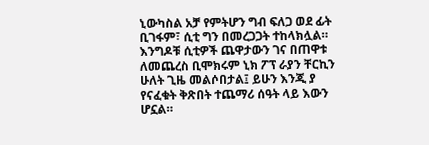ኒውካስል አቻ የምትሆን ግብ ፍለጋ ወደ ፊት ቢገፋም፣ ሲቲ ግን በመረጋጋት ተከላክሏል። እንግዶቹ ሲቲዎች ጨዋታውን ገና በጠዋቱ ለመጨረስ ቢሞክሩም ኒክ ፖፕ ራያን ቸርኪን ሁለት ጊዜ መልሶበታል፤ ይሁን እንጂ ያ የናፈቁት ቅጽበት ተጨማሪ ሰዓት ላይ እውን ሆኗል።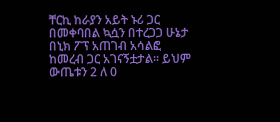ቸርኪ ከራያን አይት ኑሪ ጋር በመቀባበል ኳሷን በተረጋጋ ሁኔታ በኒክ ፖፕ አጠገብ አሳልፎ ከመረብ ጋር አገናኝቷታል። ይህም ውጤቱን 2 ለ 0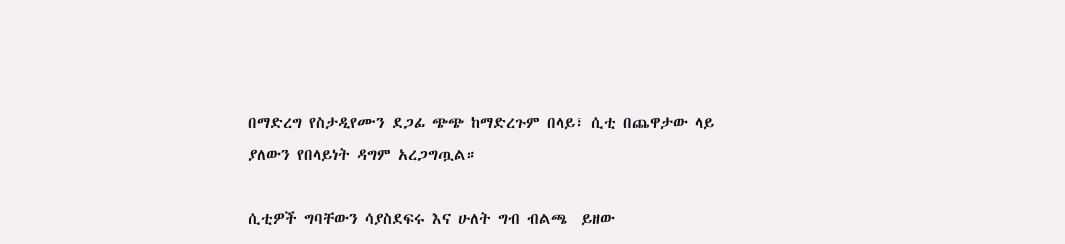በማድረግ የስታዲየሙን ደጋፊ ጭጭ ከማድረጉም በላይ፣ ሲቲ በጨዋታው ላይ ያለውን የበላይነት ዳግም አረጋግጧል።

ሲቲዎች ግባቸውን ሳያስደፍሩ እና ሁለት ግብ ብልጫ  ይዘው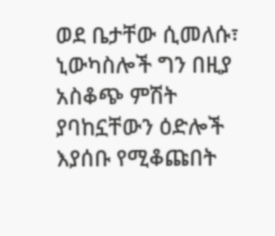ወደ ቤታቸው ሲመለሱ፣ ኒውካስሎች ግን በዚያ አስቆጭ ምሽት ያባከኗቸውን ዕድሎች እያሰቡ የሚቆጩበት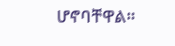ሆኖባቸዋል።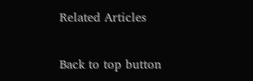Related Articles

Back to top button